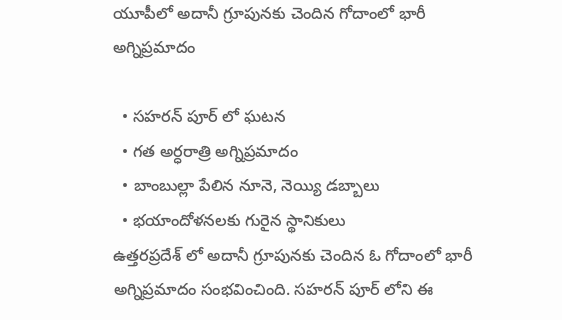యూపీలో అదానీ గ్రూపునకు చెందిన గోదాంలో భారీ అగ్నిప్రమాదం

  • సహరన్ పూర్ లో ఘటన
  • గత అర్ధరాత్రి అగ్నిప్రమాదం
  • బాంబుల్లా పేలిన నూనె, నెయ్యి డబ్బాలు
  • భయాందోళనలకు గురైన స్థానికులు
ఉత్తరప్రదేశ్ లో అదానీ గ్రూపునకు చెందిన ఓ గోదాంలో భారీ అగ్నిప్రమాదం సంభవించింది. సహరన్ పూర్ లోని ఈ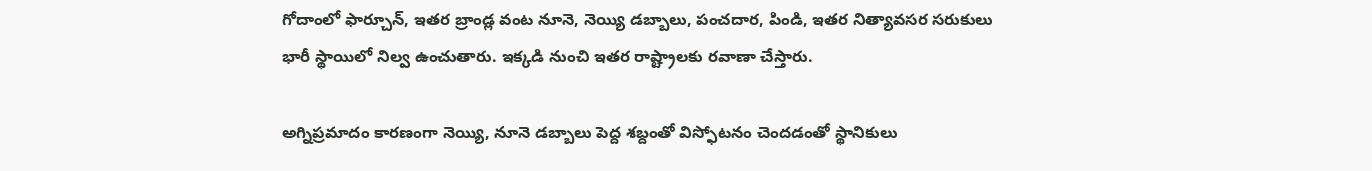గోదాంలో ఫార్చూన్, ఇతర బ్రాండ్ల వంట నూనె, నెయ్యి డబ్బాలు, పంచదార, పిండి, ఇతర నిత్యావసర సరుకులు భారీ స్థాయిలో నిల్వ ఉంచుతారు. ఇక్కడి నుంచి ఇతర రాష్ట్రాలకు రవాణా చేస్తారు.

అగ్నిప్రమాదం కారణంగా నెయ్యి, నూనె డబ్బాలు పెద్ద శబ్దంతో విస్ఫోటనం చెందడంతో స్థానికులు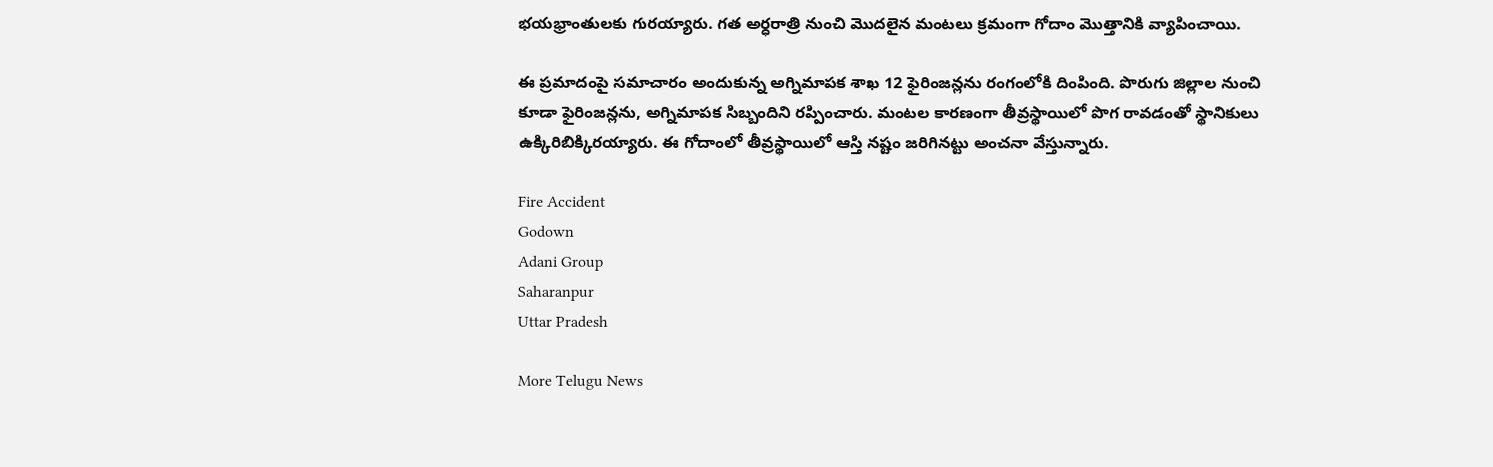భయభ్రాంతులకు గురయ్యారు. గత అర్ధరాత్రి నుంచి మొదలైన మంటలు క్రమంగా గోదాం మొత్తానికి వ్యాపించాయి.

ఈ ప్రమాదంపై సమాచారం అందుకున్న అగ్నిమాపక శాఖ 12 ఫైరింజన్లను రంగంలోకి దింపింది. పొరుగు జిల్లాల నుంచి కూడా ఫైరింజన్లను, అగ్నిమాపక సిబ్బందిని రప్పించారు. మంటల కారణంగా తీవ్రస్థాయిలో పొగ రావడంతో స్థానికులు ఉక్కిరిబిక్కిరయ్యారు. ఈ గోదాంలో తీవ్రస్థాయిలో ఆస్తి నష్టం జరిగినట్టు అంచనా వేస్తున్నారు.

Fire Accident
Godown
Adani Group
Saharanpur
Uttar Pradesh

More Telugu News